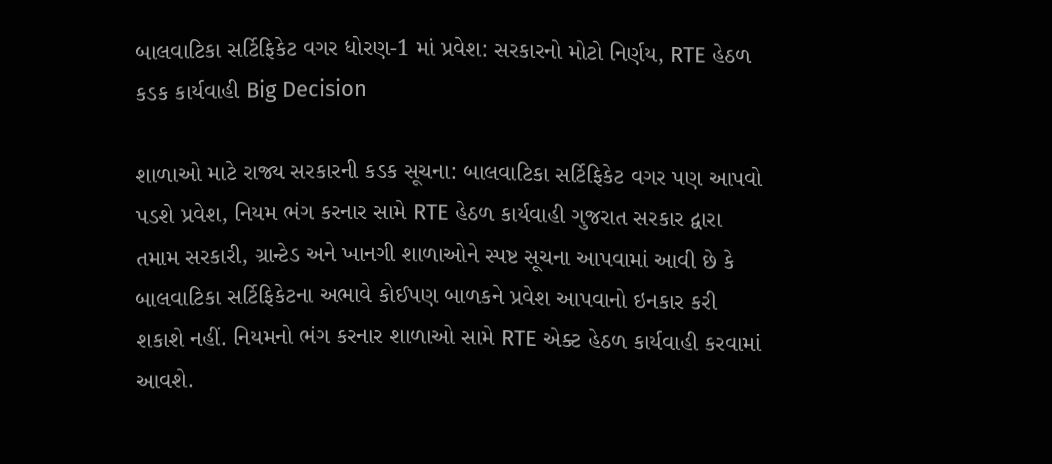બાલવાટિકા સર્ટિફિકેટ વગર ધોરણ-1 માં પ્રવેશ: સરકારનો મોટો નિર્ણય, RTE હેઠળ કડક કાર્યવાહી Big Decision

શાળાઓ માટે રાજ્ય સરકારની કડક સૂચના: બાલવાટિકા સર્ટિફિકેટ વગર પણ આપવો પડશે પ્રવેશ, નિયમ ભંગ કરનાર સામે RTE હેઠળ કાર્યવાહી ગુજરાત સરકાર દ્વારા તમામ સરકારી, ગ્રાન્ટેડ અને ખાનગી શાળાઓને સ્પષ્ટ સૂચના આપવામાં આવી છે કે બાલવાટિકા સર્ટિફિકેટના અભાવે કોઈપણ બાળકને પ્રવેશ આપવાનો ઇનકાર કરી શકાશે નહીં. નિયમનો ભંગ કરનાર શાળાઓ સામે RTE એક્ટ હેઠળ કાર્યવાહી કરવામાં આવશે.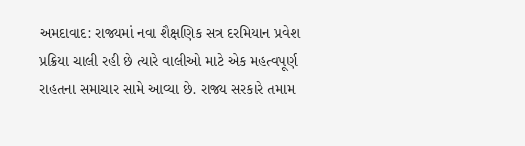અમદાવાદ: રાજ્યમાં નવા શૈક્ષણિક સત્ર દરમિયાન પ્રવેશ પ્રક્રિયા ચાલી રહી છે ત્યારે વાલીઓ માટે એક મહત્વપૂર્ણ રાહતના સમાચાર સામે આવ્યા છે. રાજ્ય સરકારે તમામ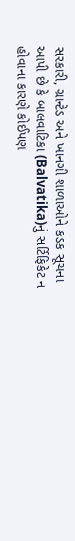સરકારી, ગ્રાન્ટેડ અને ખાનગી શાળાઓને કડક સૂચના આપી છે કે બાલવાટિકા (Balvatika)નું સર્ટિફિકેટ ન હોવાના કારણે કોઈપણ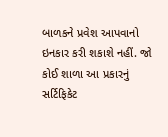બાળકને પ્રવેશ આપવાનો ઇનકાર કરી શકાશે નહીં. જો કોઈ શાળા આ પ્રકારનું સર્ટિફિકેટ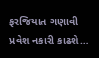ફરજિયાત ગણાવી પ્રવેશ નકારી કાઢશે…